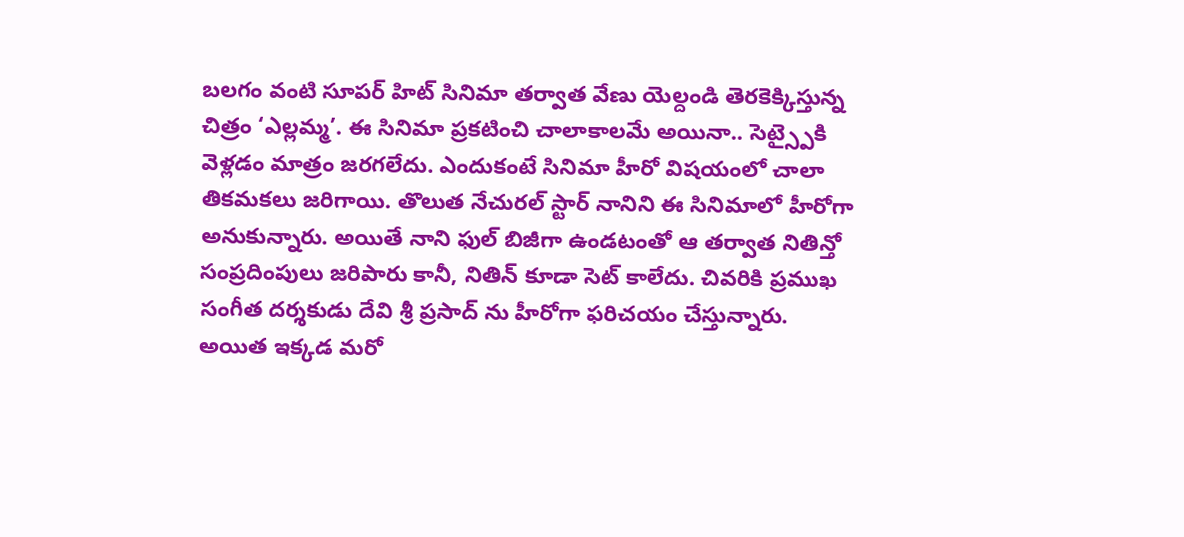బలగం వంటి సూపర్ హిట్ సినిమా తర్వాత వేణు యెల్దండి తెరకెక్కిస్తున్న చిత్రం ‘ఎల్లమ్మ’. ఈ సినిమా ప్రకటించి చాలాకాలమే అయినా.. సెట్స్పైకి వెళ్లడం మాత్రం జరగలేదు. ఎందుకంటే సినిమా హీరో విషయంలో చాలా తికమకలు జరిగాయి. తొలుత నేచురల్ స్టార్ నానిని ఈ సినిమాలో హీరోగా అనుకున్నారు. అయితే నాని ఫుల్ బిజీగా ఉండటంతో ఆ తర్వాత నితిన్తో సంప్రదింపులు జరిపారు కానీ, నితిన్ కూడా సెట్ కాలేదు. చివరికి ప్రముఖ సంగీత దర్శకుడు దేవి శ్రీ ప్రసాద్ ను హీరోగా ఫరిచయం చేస్తున్నారు.
అయిత ఇక్కడ మరో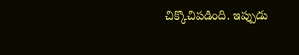చిక్కొచిపడింది. ఇప్పుడు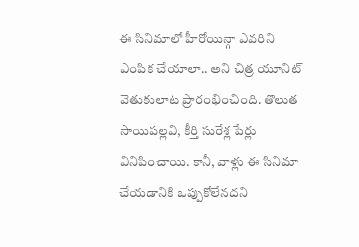ఈ సినిమాలో హీరోయిన్గా ఎవరిని ఎంపిక చేయాలా.. అని చిత్ర యూనిట్ వెతుకులాట ప్రారంభించింది. తొలుత సాయిపల్లవి, కీర్తి సురేశ్ల పేర్లు వినిపించాయి. కానీ, వాళ్లు ఈ సినిమా చేయడానికి ఒప్పుకోలేనదని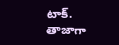టాక్. తాజాగా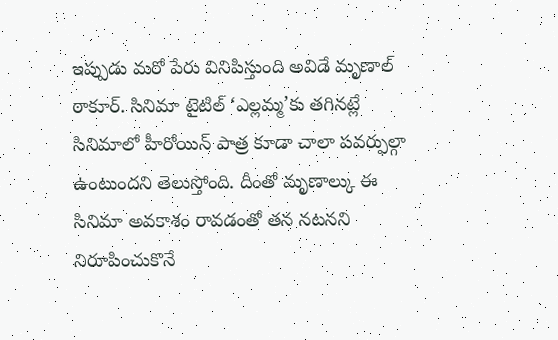ఇప్పుడు మరో పేరు వినిపిస్తుంది అవిడే మృణాల్ ఠాకూర్. సినిమా టైటిల్ ‘ఎల్లమ్మ’కు తగినట్లే సినిమాలో హీరోయిన్ పాత్ర కూడా చాలా పవర్ఫుల్గా ఉంటుందని తెలుస్తోంది. దీంతో మృణాల్కు ఈ సినిమా అవకాశం రావడంతో తన నటనని నిరూపించుకొనే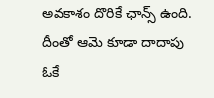అవకాశం దొరికే ఛాన్స్ ఉంది. దీంతో ఆమె కూడా దాదాపు ఓకే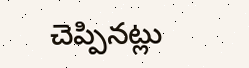చెప్పినట్లు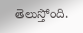తెలుస్తోంది.